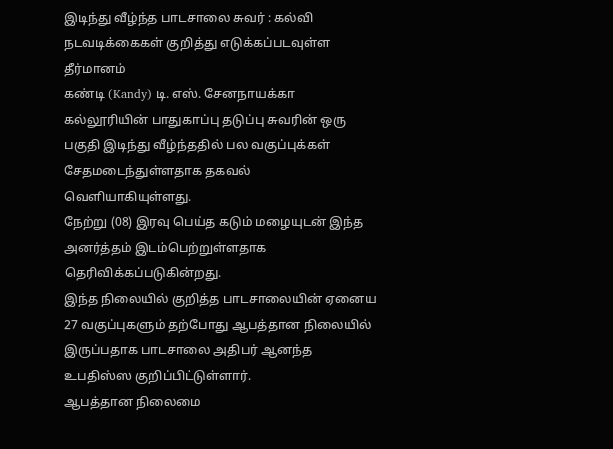இடிந்து வீழ்ந்த பாடசாலை சுவர் : கல்வி நடவடிக்கைகள் குறித்து எடுக்கப்படவுள்ள தீர்மானம்
கண்டி (Kandy) டி. எஸ். சேனநாயக்கா கல்லூரியின் பாதுகாப்பு தடுப்பு சுவரின் ஒரு பகுதி இடிந்து வீழ்ந்ததில் பல வகுப்புக்கள் சேதமடைந்துள்ளதாக தகவல் வெளியாகியுள்ளது.
நேற்று (08) இரவு பெய்த கடும் மழையுடன் இந்த அனர்த்தம் இடம்பெற்றுள்ளதாக தெரிவிக்கப்படுகின்றது.
இந்த நிலையில் குறித்த பாடசாலையின் ஏனைய 27 வகுப்புகளும் தற்போது ஆபத்தான நிலையில் இருப்பதாக பாடசாலை அதிபர் ஆனந்த உபதிஸ்ஸ குறிப்பிட்டுள்ளார்.
ஆபத்தான நிலைமை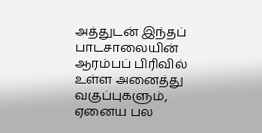அத்துடன் இந்தப் பாடசாலையின் ஆரம்பப் பிரிவில் உள்ள அனைத்து வகுப்புகளும், ஏனைய பல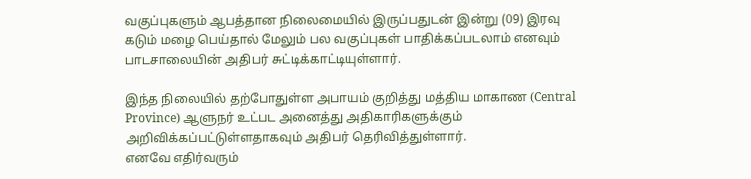வகுப்புகளும் ஆபத்தான நிலைமையில் இருப்பதுடன் இன்று (09) இரவு கடும் மழை பெய்தால் மேலும் பல வகுப்புகள் பாதிக்கப்படலாம் எனவும் பாடசாலையின் அதிபர் சுட்டிக்காட்டியுள்ளார்.

இந்த நிலையில் தற்போதுள்ள அபாயம் குறித்து மத்திய மாகாண (Central Province) ஆளுநர் உட்பட அனைத்து அதிகாரிகளுக்கும் அறிவிக்கப்பட்டுள்ளதாகவும் அதிபர் தெரிவித்துள்ளார்.
எனவே எதிர்வரும்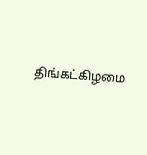திங்கட்கிழமை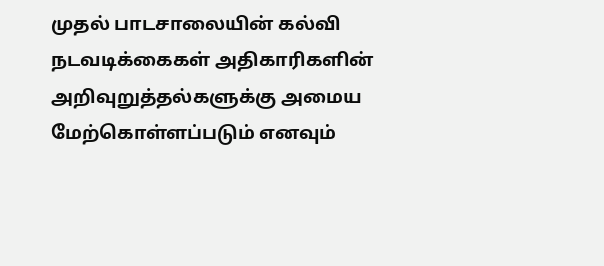முதல் பாடசாலையின் கல்வி நடவடிக்கைகள் அதிகாரிகளின் அறிவுறுத்தல்களுக்கு அமைய மேற்கொள்ளப்படும் எனவும்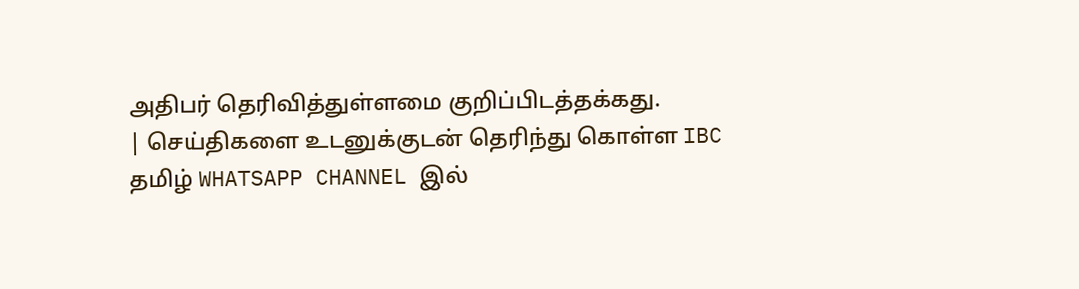அதிபர் தெரிவித்துள்ளமை குறிப்பிடத்தக்கது.
| செய்திகளை உடனுக்குடன் தெரிந்து கொள்ள IBC தமிழ் WHATSAPP CHANNEL இல்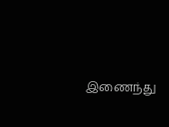இணைந்து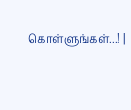கொள்ளுங்கள்...! |